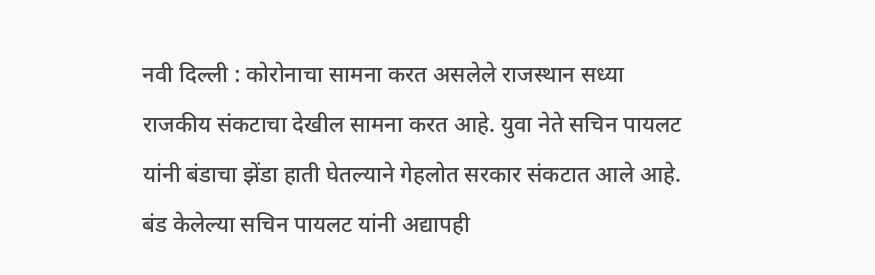नवी दिल्ली : कोरोनाचा सामना करत असलेले राजस्थान सध्या राजकीय संकटाचा देखील सामना करत आहे. युवा नेते सचिन पायलट यांनी बंडाचा झेंडा हाती घेतल्याने गेहलोत सरकार संकटात आले आहे.
बंड केलेल्या सचिन पायलट यांनी अद्यापही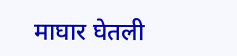माघार घेतली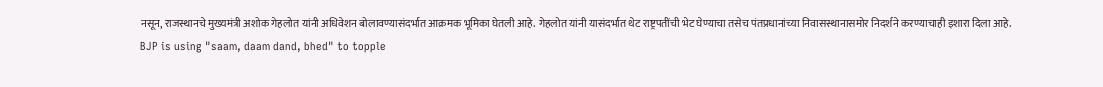नसून, राजस्थानचे मुख्यमंत्री अशोक गेहलोत यांनी अधिवेशन बोलावण्यासंदर्भात आक्रमक भूमिका घेतली आहे. गेहलोत यांनी यासंदर्भात थेट राष्ट्रपतींची भेट घेण्याचा तसेच पंतप्रधानांच्या निवासस्थानासमोर निदर्शने करण्याचाही इशारा दिला आहे.
BJP is using "saam, daam dand, bhed" to topple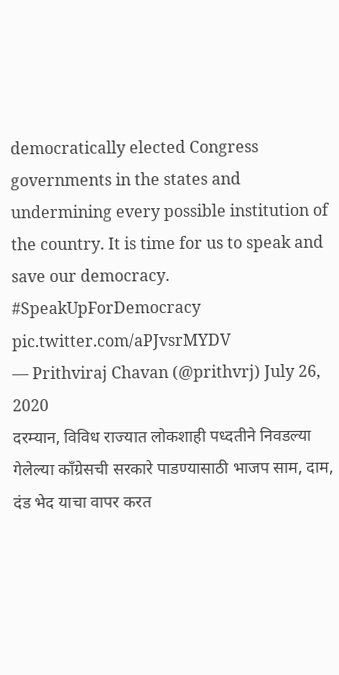democratically elected Congress governments in the states and undermining every possible institution of the country. It is time for us to speak and save our democracy. #SpeakUpForDemocracy pic.twitter.com/aPJvsrMYDV
— Prithviraj Chavan (@prithvrj) July 26, 2020
दरम्यान, विविध राज्यात लोकशाही पध्दतीने निवडल्या गेलेल्या काँग्रेसची सरकारे पाडण्यासाठी भाजप साम, दाम, दंड भेद याचा वापर करत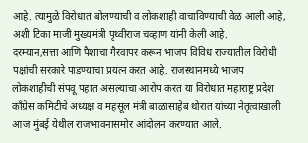आहे. त्यामुळे विरोधात बोलण्याची व लोकशाही वाचाविण्याची वेळ आली आहे, अशी टिका माजी मुख्यमंत्री पृथ्वीराज चव्हाण यांनी केली आहे.
दरम्यान,सत्ता आणि पैशाचा गैरवापर करून भाजप विविध राज्यातील विरोधी पक्षांची सरकारे पाडण्याचा प्रयत्न करत आहे. राजस्थानमध्ये भाजप लोकशाहीची संपवू पहात असल्याचा आरोप करत या विरोधात महाराष्ट्र प्रदेश काँग्रेस कमिटीचे अध्यक्ष व महसूल मंत्री बाळासाहेब थोरात यांच्या नेतृत्वाखाली आज मुंबई येथील राजभावनासमोर आंदोलन करण्यात आले.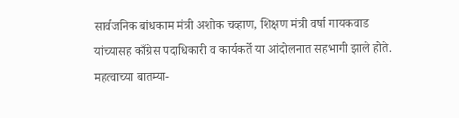सार्वजनिक बांधकाम मंत्री अशोक चव्हाण, शिक्षण मंत्री वर्षा गायकवाड यांच्यासह काँग्रेस पदाधिकारी व कार्यकर्ते या आंदोलनात सहभागी झाले होते.
महत्वाच्या बातम्या-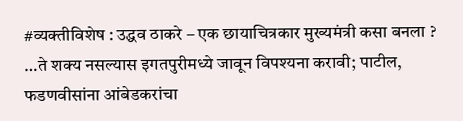#व्यक्तीविशेष : उद्धव ठाकरे – एक छायाचित्रकार मुख्यमंत्री कसा बनला ?
…ते शक्य नसल्यास इगतपुरीमध्ये जावून विपश्यना करावी; पाटील, फडणवीसांना आंबेडकरांचा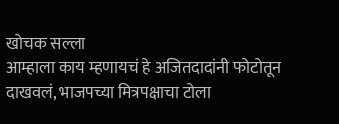खोचक सल्ला
आम्हाला काय म्हणायचं हे अजितदादांनी फोटोतून दाखवलं, भाजपच्या मित्रपक्षाचा टोला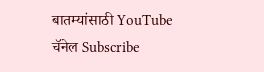बातम्यांसाठी YouTube चॅनेल Subscribe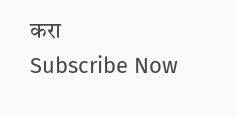करा
Subscribe Now